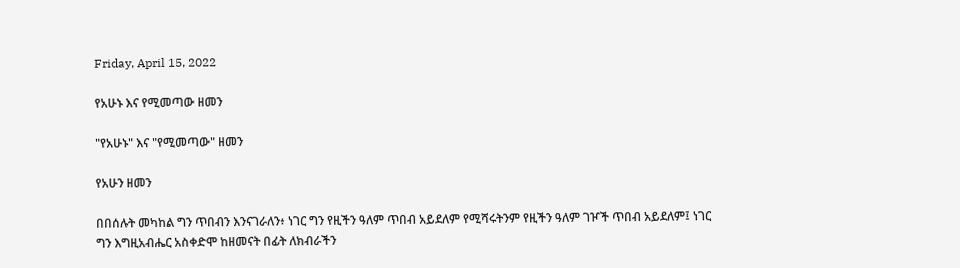Friday, April 15, 2022

የአሁኑ እና የሚመጣው ዘመን

"የአሁኑ" እና "የሚመጣው" ዘመን

የአሁን ዘመን

በበሰሉት መካከል ግን ጥበብን እንናገራለን፥ ነገር ግን የዚችን ዓለም ጥበብ አይደለም የሚሻሩትንም የዚችን ዓለም ገዦች ጥበብ አይደለም፤ ነገር ግን እግዚአብሔር አስቀድሞ ከዘመናት በፊት ለክብራችን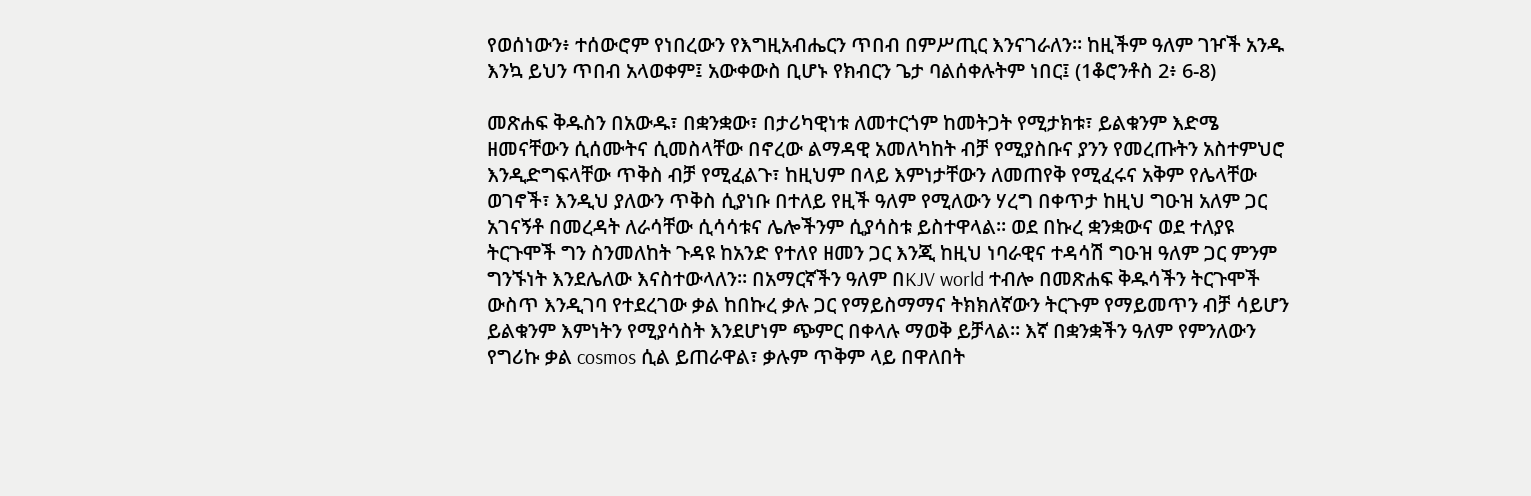የወሰነውን፥ ተሰውሮም የነበረውን የእግዚአብሔርን ጥበብ በምሥጢር እንናገራለን። ከዚችም ዓለም ገዦች አንዱ እንኳ ይህን ጥበብ አላወቀም፤ አውቀውስ ቢሆኑ የክብርን ጌታ ባልሰቀሉትም ነበር፤ (1ቆሮንቶስ 2፥ 6-8)

መጽሐፍ ቅዱስን በአውዱ፣ በቋንቋው፣ በታሪካዊነቱ ለመተርጎም ከመትጋት የሚታክቱ፣ ይልቁንም እድሜ ዘመናቸውን ሲሰሙትና ሲመስላቸው በኖረው ልማዳዊ አመለካከት ብቻ የሚያስቡና ያንን የመረጡትን አስተምህሮ እንዲድግፍላቸው ጥቅስ ብቻ የሚፈልጉ፣ ከዚህም በላይ እምነታቸውን ለመጠየቅ የሚፈሩና አቅም የሌላቸው ወገኖች፣ እንዲህ ያለውን ጥቅስ ሲያነቡ በተለይ የዚች ዓለም የሚለውን ሃረግ በቀጥታ ከዚህ ግዑዝ አለም ጋር አገናኝቶ በመረዳት ለራሳቸው ሲሳሳቱና ሌሎችንም ሲያሳስቱ ይስተዋላል። ወደ በኩረ ቋንቋውና ወደ ተለያዩ ትርጉሞች ግን ስንመለከት ጉዳዩ ከአንድ የተለየ ዘመን ጋር እንጂ ከዚህ ነባራዊና ተዳሳሽ ግዑዝ ዓለም ጋር ምንም ግንኙነት እንደሌለው እናስተውላለን። በአማርኛችን ዓለም በKJV world ተብሎ በመጽሐፍ ቅዱሳችን ትርጉሞች ውስጥ እንዲገባ የተደረገው ቃል ከበኩረ ቃሉ ጋር የማይስማማና ትክክለኛውን ትርጉም የማይመጥን ብቻ ሳይሆን ይልቁንም እምነትን የሚያሳስት እንደሆነም ጭምር በቀላሉ ማወቅ ይቻላል። እኛ በቋንቋችን ዓለም የምንለውን የግሪኩ ቃል cosmos ሲል ይጠራዋል፣ ቃሉም ጥቅም ላይ በዋለበት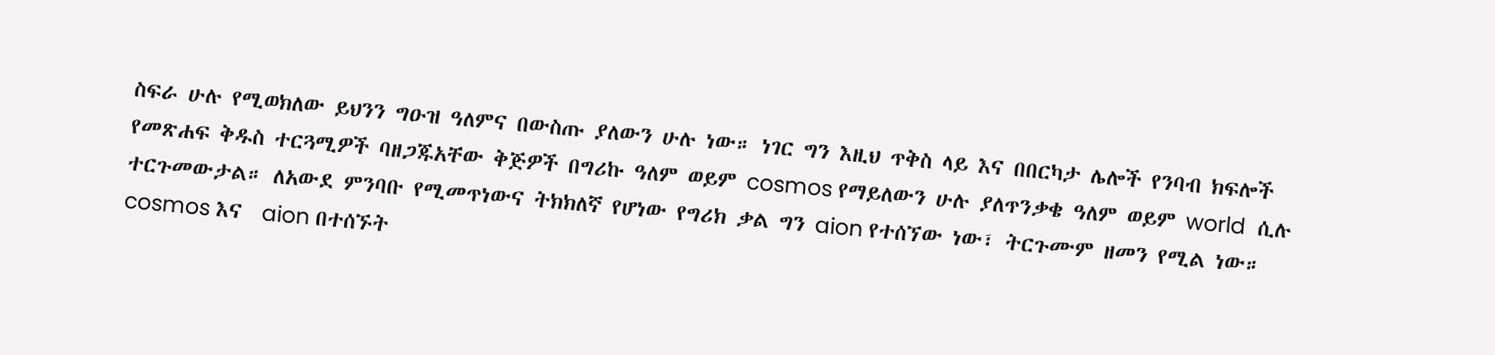ስፍራ ሁሉ የሚወክለው ይህንን ግዑዝ ዓለምና በውስጡ ያለውን ሁሉ ነው። ነገር ግን እዚህ ጥቅስ ላይ እና በበርካታ ሌሎች የንባብ ክፍሎች የመጽሐፍ ቅዱስ ተርጓሚዎች ባዘጋጁአቸው ቅጅዎች በግሪኩ ዓለም ወይም cosmos የማይለውን ሁሉ ያለጥንቃቄ ዓለም ወይም world  ሲሉ ተርጉመውታል። ለአውደ ምንባቡ የሚመጥነውና ትክክለኛ የሆነው የግሪክ ቃል ግን aion የተሰኘው ነው፣ ትርጉሙም ዘመን የሚል ነው። cosmos እና  aion በተሰኙት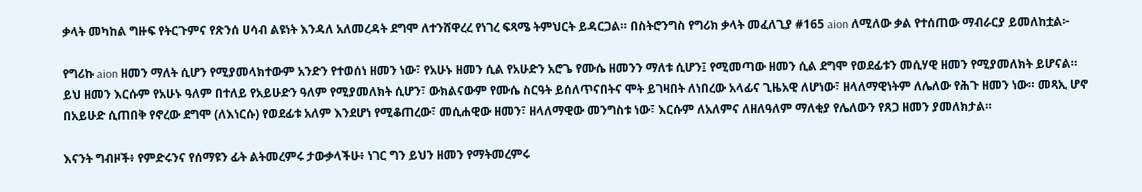ቃላት መካከል ግዙፍ የትርጉምና የጽንሰ ሀሳብ ልዩነት እንዳለ አለመረዳት ደግሞ ለተንሸዋረረ የነገረ ፍጻሜ ትምህርት ይዳርጋል። በስትሮንግስ የግሪክ ቃላት መፈለጊያ #165 aion ለሚለው ቃል የተሰጠው ማብራርያ ይመለከቷል፦

የግሪኩ aion ዘመን ማለት ሲሆን የሚያመላክተውም አንድን የተወሰነ ዘመን ነው፣ የአሁኑ ዘመን ሲል የአሁድን አሮጌ የሙሴ ዘመንን ማለቱ ሲሆን፤ የሚመጣው ዘመን ሲል ደግሞ የወደፊቱን መሲሃዊ ዘመን የሚያመለክት ይሆናል። ይህ ዘመን እርሱም የአሁኑ ዓለም በተለይ የአይሁድን ዓለም የሚያመለክት ሲሆን፣ ውክልናውም የሙሴ ስርዓት ይሰለጥናበትና ሞት ይገዛበት ለነበረው አላፊና ጊዜአዊ ለሆነው፣ ዘላለማዊነትም ለሌለው የሕጉ ዘመን ነው። መጻኢ ሆኖ በአይሁድ ሲጠበቅ የኖረው ደግሞ (ለእነርሱ) የወደፊቱ አለም እንደሆነ የሚቆጠረው፣ መሲሐዊው ዘመን፣ ዘላለማዊው መንግስቱ ነው፣ እርሱም ለአለምና ለዘለዓለም ማለቂያ የሌለውን የጸጋ ዘመን ያመለክታል።

እናንት ግብዞች፥ የምድሩንና የሰማዩን ፊት ልትመረምሩ ታውቃላችሁ፥ ነገር ግን ይህን ዘመን የማትመረምሩ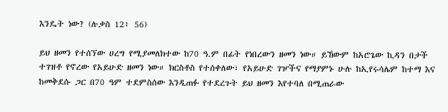እንዴት ነው? (ሉቃስ 12፥ 56)

ይህ ዘመን የተሰኘው ሀረግ የሚያመለክተው ከ70 ዓ.ም በፊት የነበረውን ዘመን ነው። ይኸውም ከአሮጌው ኪዳን በታች ተገዝቶ የኖረው የአይሁድ ዘመን ነው። ክርስቶስ የተሰቀለው፣ የአይሁድ ገዦችና የማያምኑ ሁሉ ከኢየሩሳሌም ከተማ እና ከመቅደሱ ጋር በ70 ዓም ተደምስሰው እንዲጠፉ የተደረጉት ይህ ዘመን እየተባለ በሚጠራው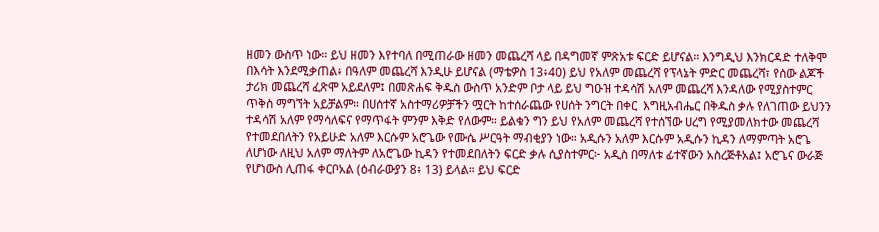ዘመን ውስጥ ነው። ይህ ዘመን እየተባለ በሚጠራው ዘመን መጨረሻ ላይ በዳግመኛ ምጽአቱ ፍርድ ይሆናል። እንግዲህ እንክርዳድ ተለቅሞ በእሳት እንደሚቃጠል፥ በዓለም መጨረሻ እንዲሁ ይሆናል (ማቴዎስ 13፥40) ይህ የአለም መጨረሻ የፕላኔት ምድር መጨረሻ፣ የሰው ልጆች ታሪክ መጨረሻ ፈጽሞ አይደለም፤ በመጽሐፍ ቅዱስ ውስጥ አንድም ቦታ ላይ ይህ ግዑዝ ተዳሳሽ አለም መጨረሻ እንዳለው የሚያስተምር ጥቅስ ማግኘት አይቻልም። በሀሰተኛ አስተማሪዎቻችን ሟርት ከተሰራጨው የሀሰት ንግርት በቀር  እግዚአብሔር በቅዱስ ቃሉ የለገጠው ይህንን ተዳሳሽ አለም የማሳለፍና የማጥፋት ምንም እቅድ የለውም። ይልቁን ግን ይህ የአለም መጨረሻ የተሰኘው ሀረግ የሚያመለክተው መጨረሻ የተመደበለትን የአይሁድ አለም እርሱም አሮጌው የሙሴ ሥርዓት ማብቂያን ነው። አዲሱን አለም እርሱም አዲሱን ኪዳን ለማምጣት አሮጌ ለሆነው ለዚህ አለም ማለትም ለአሮጌው ኪዳን የተመደበለትን ፍርድ ቃሉ ሲያስተምር፦ አዲስ በማለቱ ፊተኛውን አስረጅቶአል፤ አሮጌና ውራጅ የሆነውስ ሊጠፋ ቀርቦአል (ዕብራውያን 8፥ 13) ይላል። ይህ ፍርድ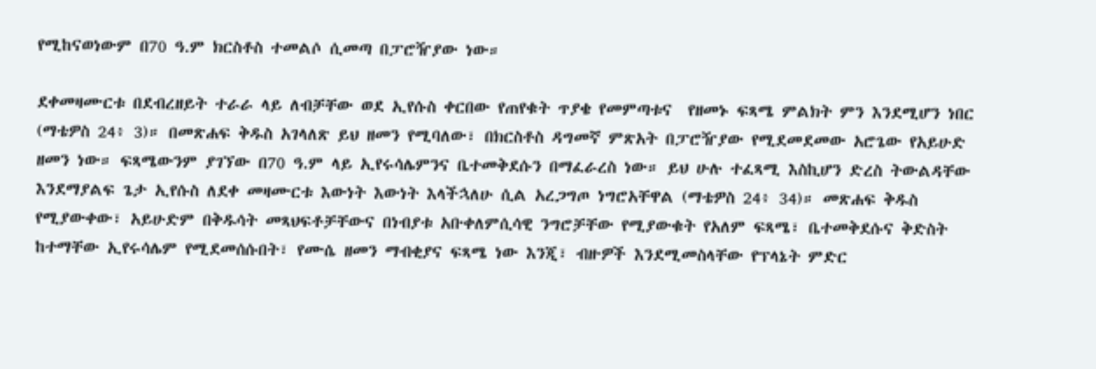የሚከናወነውም በ70 ዓ.ም ክርስቶስ ተመልሶ ሲመጣ በፓሮዥያው ነው።

ደቀመዛሙርቱ በደብረዘይት ተራራ ላይ ለብቻቸው ወደ ኢየሱስ ቀርበው የጠየቁት ጥያቄ የመምጣቱና  የዘመኑ ፍጻሜ ምልክት ምን እንደሚሆን ነበር (ማቴዎስ 24፥ 3)። በመጽሐፍ ቅዱስ አገላለጽ ይህ ዘመን የሚባለው፣ በክርስቶስ ዳግመኛ ምጽአት በፓሮዥያው የሚደመደመው አሮጌው የአይሁድ ዘመን ነው። ፍጻሜውንም ያገኘው በ70 ዓ.ም ላይ ኢየሩሳሌምንና ቤተመቅደሱን በማፈራረስ ነው። ይህ ሁሉ ተፈጻሚ እስኪሆን ድረስ ትውልዳቸው እንደማያልፍ ጌታ ኢየሱስ ለደቀ መዛሙርቱ እውነት እውነት እላችኋለሁ ሲል አረጋግጦ ነግሮአቸዋል (ማቴዎስ 24፥ 34)። መጽሐፍ ቅዱስ የሚያውቀው፣ አይሁድም በቅዱሳት መጻህፍቶቻቸውና በነብያቱ አቡቀለምሲሳዊ ንግሮቻቸው የሚያውቁት የአለም ፍጻሜ፣ ቤተመቅደሱና ቅድስት ከተማቸው ኢየሩሳሌም የሚደመሰሱበት፣ የሙሴ ዘመን ማብቂያና ፍጻሜ ነው እንጂ፣ ብዙዎች እንደሚመስላቸው የፕላኔት ምድር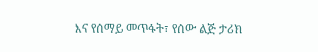እና የሰማይ መጥፋት፣ የሰው ልጅ ታሪክ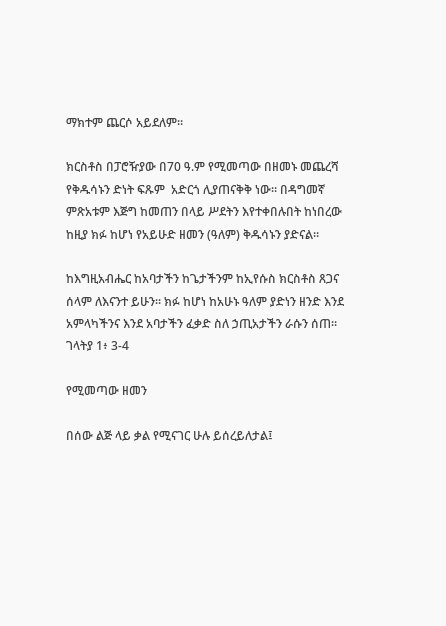ማክተም ጨርሶ አይደለም።

ክርስቶስ በፓሮዥያው በ70 ዓ.ም የሚመጣው በዘመኑ መጨረሻ የቅዱሳኑን ድነት ፍጹም  አድርጎ ሊያጠናቅቅ ነው። በዳግመኛ ምጽአቱም እጅግ ከመጠን በላይ ሥደትን እየተቀበሉበት ከነበረው ከዚያ ክፉ ከሆነ የአይሁድ ዘመን (ዓለም) ቅዱሳኑን ያድናል።

ከእግዚአብሔር ከአባታችን ከጌታችንም ከኢየሱስ ክርስቶስ ጸጋና ሰላም ለእናንተ ይሁን። ክፉ ከሆነ ከአሁኑ ዓለም ያድነን ዘንድ እንደ አምላካችንና እንደ አባታችን ፈቃድ ስለ ኃጢአታችን ራሱን ሰጠ። ገላትያ 1፥ 3-4

የሚመጣው ዘመን

በሰው ልጅ ላይ ቃል የሚናገር ሁሉ ይሰረይለታል፤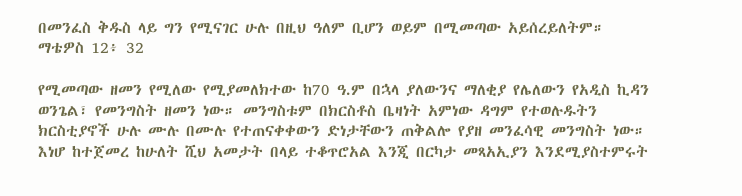በመንፈስ ቅዱስ ላይ ግን የሚናገር ሁሉ በዚህ ዓለም ቢሆን ወይም በሚመጣው አይሰረይለትም። ማቴዎስ 12፥ 32

የሚመጣው ዘመን የሚለው የሚያመለክተው ከ70 ዓ.ም በኋላ ያለውንና ማለቂያ የሌለውን የአዲስ ኪዳን ወንጌል፣ የመንግስት ዘመን ነው። መንግስቱም በክርስቶስ ቤዛነት አምነው ዳግም የተወሉዱትን ክርስቲያኖች ሁሉ ሙሉ በሙሉ የተጠናቀቀውን ድነታቸውን ጠቅልሎ የያዘ መንፈሳዊ መንግስት ነው። እነሆ ከተጀመረ ከሁለት ሺህ አመታት በላይ ተቆጥሮአል እንጂ በርካታ መጻአኢያን እንደሚያስተምሩት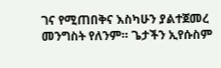ገና የሚጠበቅና እስካሁን ያልተጀመረ መንግስት የለንም። ጌታችን ኢየሱስም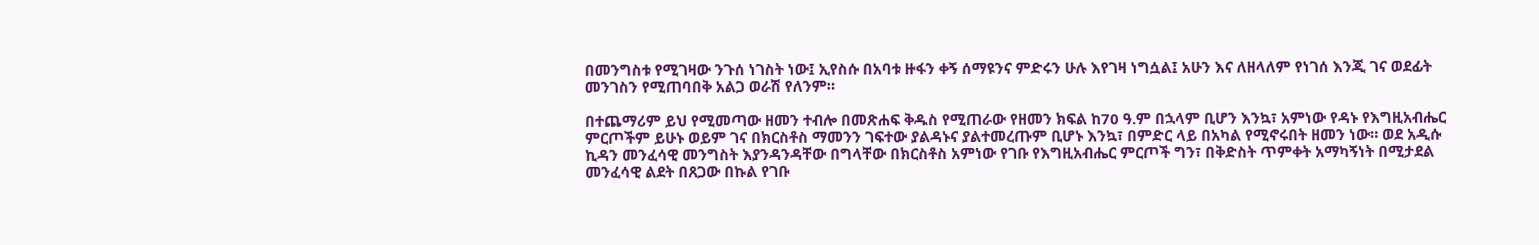በመንግስቱ የሚገዛው ንጉሰ ነገስት ነው፤ ኢየስሱ በአባቱ ዙፋን ቀኝ ሰማዩንና ምድሩን ሁሉ እየገዛ ነግሷል፤ አሁን እና ለዘላለም የነገሰ እንጂ ገና ወደፊት መንገስን የሚጠባበቅ አልጋ ወራሽ የለንም።

በተጨማሪም ይህ የሚመጣው ዘመን ተብሎ በመጽሐፍ ቅዱስ የሚጠራው የዘመን ክፍል ከ70 ዓ.ም በኋላም ቢሆን እንኳ፣ አምነው የዳኑ የእግዚአብሔር ምርጦችም ይሁኑ ወይም ገና በክርስቶስ ማመንን ገፍተው ያልዳኑና ያልተመረጡም ቢሆኑ እንኳ፣ በምድር ላይ በአካል የሚኖሩበት ዘመን ነው። ወደ አዲሱ ኪዳን መንፈሳዊ መንግስት እያንዳንዳቸው በግላቸው በክርስቶስ አምነው የገቡ የእግዚአብሔር ምርጦች ግን፣ በቅድስት ጥምቀት አማካኝነት በሚታደል መንፈሳዊ ልደት በጸጋው በኩል የገቡ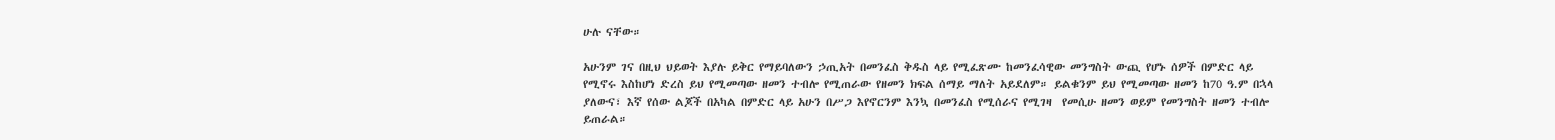ሁሉ ናቸው።

አሁንም ገና በዚህ ህይወት እያሉ ይቅር የማይባለውን ኃጢአት በመንፈስ ቅዱስ ላይ የሚፈጽሙ ከመንፈሳዊው መንግስት ውጪ የሆኑ ሰዎች በምድር ላይ የሚኖሩ እስከሆነ ድረስ ይህ የሚመጣው ዘመን ተብሎ የሚጠራው የዘመን ክፍል ሰማይ ማለት አይደለም። ይልቁንም ይህ የሚመጣው ዘመን ከ70 ዓ.ም በኋላ ያለውና፣ እኛ የሰው ልጆች በአካል በምድር ላይ አሁን በሥጋ እየኖርንም እንኳ በመንፈስ የሚሰራና የሚገዛ  የመሲሁ ዘመን ወይም የመንግስት ዘመን ተብሎ ይጠራል።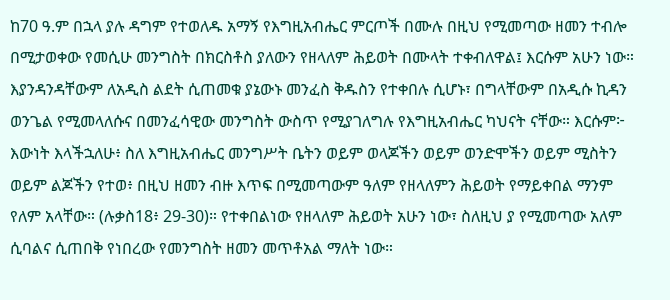ከ70 ዓ.ም በኋላ ያሉ ዳግም የተወለዱ አማኝ የእግዚአብሔር ምርጦች በሙሉ በዚህ የሚመጣው ዘመን ተብሎ በሚታወቀው የመሲሁ መንግስት በክርስቶስ ያለውን የዘላለም ሕይወት በሙላት ተቀብለዋል፤ እርሱም አሁን ነው። እያንዳንዳቸውም ለአዲስ ልደት ሲጠመቁ ያኔውኑ መንፈስ ቅዱስን የተቀበሉ ሲሆኑ፣ በግላቸውም በአዲሱ ኪዳን ወንጌል የሚመላለሱና በመንፈሳዊው መንግስት ውስጥ የሚያገለግሉ የእግዚአብሔር ካህናት ናቸው። እርሱም፦ እውነት እላችኋለሁ፥ ስለ እግዚአብሔር መንግሥት ቤትን ወይም ወላጆችን ወይም ወንድሞችን ወይም ሚስትን ወይም ልጆችን የተወ፥ በዚህ ዘመን ብዙ እጥፍ በሚመጣውም ዓለም የዘላለምን ሕይወት የማይቀበል ማንም የለም አላቸው። (ሉቃስ18፥ 29-30)። የተቀበልነው የዘላለም ሕይወት አሁን ነው፣ ስለዚህ ያ የሚመጣው አለም ሲባልና ሲጠበቅ የነበረው የመንግስት ዘመን መጥቶአል ማለት ነው።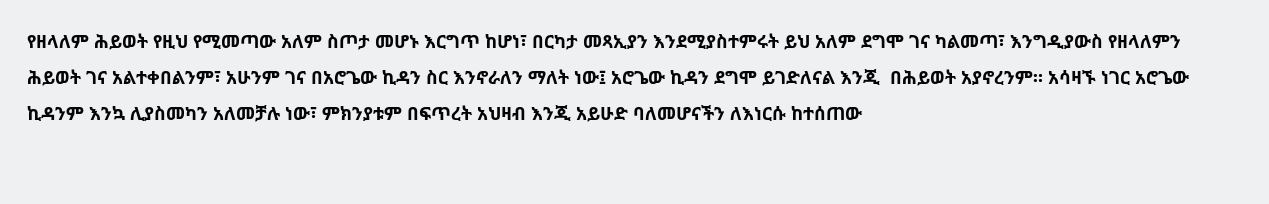የዘላለም ሕይወት የዚህ የሚመጣው አለም ስጦታ መሆኑ እርግጥ ከሆነ፣ በርካታ መጻኢያን እንደሚያስተምሩት ይህ አለም ደግሞ ገና ካልመጣ፣ እንግዲያውስ የዘላለምን ሕይወት ገና አልተቀበልንም፣ አሁንም ገና በአሮጌው ኪዳን ስር እንኖራለን ማለት ነው፤ አሮጌው ኪዳን ደግሞ ይገድለናል እንጂ  በሕይወት አያኖረንም። አሳዛኙ ነገር አሮጌው ኪዳንም እንኳ ሊያስመካን አለመቻሉ ነው፣ ምክንያቱም በፍጥረት አህዛብ እንጂ አይሁድ ባለመሆናችን ለእነርሱ ከተሰጠው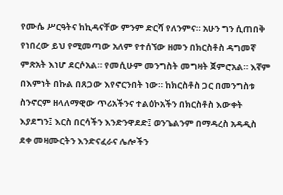የሙሴ ሥርዓትና ከኪዳናቸው ምንም ድርሻ የለንምና። አሁን ግን ሲጠበቅ የነበረው ይህ የሚመጣው አለም የተሰኘው ዘመን በክርስቶስ ዳግመኛ ምጽአት እነሆ ደርሶአል። የመሲሁም መንግስት መግዛት ጀምሮአል። እኛም በእምነት በኩል በጸጋው እየኖርንበት ነው። ከክርስቶስ ጋር በመንግስቱ ስንኖርም ዘላለማዊው ጥሪአችንና ተልዕኮአችን በክርስቶስ እውቀት እያደግን፤ እርስ በርሳችን እንድንዋደድ፤ ወንጌልንም በማዳረስ አዳዲስ ደቀ መዛሙርትን እንድናፈራና ሌሎችን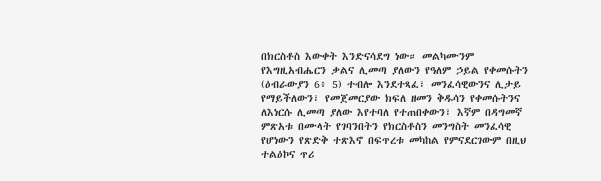በክርስቶስ እውቀት እንድናሳደግ ነው። መልካሙንም የእግዚአብሔርን ቃልና ሊመጣ ያለውን የዓለም ኃይል የቀመሱትን (ዕብራውያን 6፥ 5) ተብሎ እንደተጻፈ፣ መንፈሳዊውንና ሊታይ የማይችለውን፣ የመጀመርያው ክፍለ ዘመን ቅዱሳን የቀመሱትንና ለእነርሱ ሊመጣ ያለው እየተባለ የተጠበቀውን፣ እኛም በዳግመኛ ምጽአቱ በሙላት የገባንበትን የክርስቶስን መንግስት መንፈሳዊ የሆነውን የጽድቅ ተጽእኖ በፍጥረቱ መካከል የምናደርገውም በዚህ ተልዕኮና ጥሪ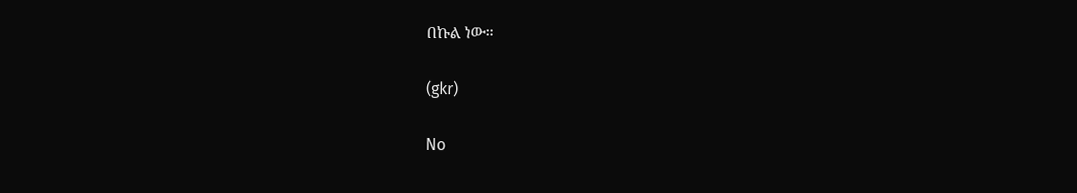በኩል ነው።

(gkr)

No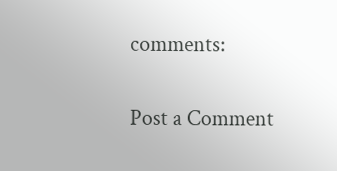comments:

Post a Comment